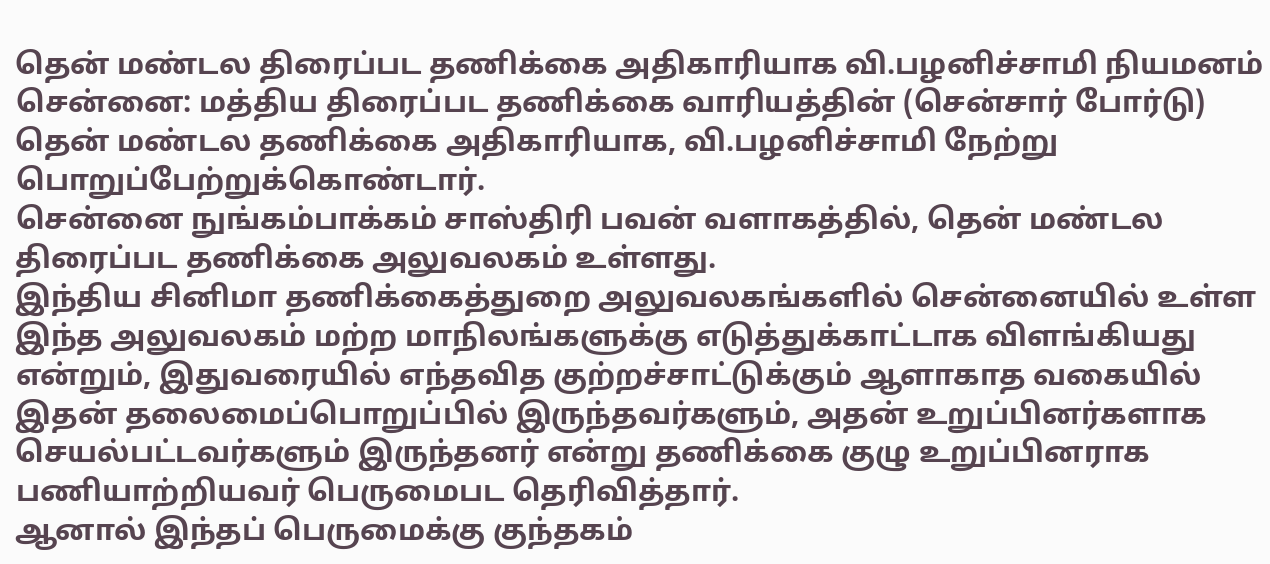தென் மண்டல திரைப்பட தணிக்கை அதிகாரியாக வி.பழனிச்சாமி நியமனம்
சென்னை: மத்திய திரைப்பட தணிக்கை வாரியத்தின் (சென்சார் போர்டு) தென் மண்டல தணிக்கை அதிகாரியாக, வி.பழனிச்சாமி நேற்று பொறுப்பேற்றுக்கொண்டார்.
சென்னை நுங்கம்பாக்கம் சாஸ்திரி பவன் வளாகத்தில், தென் மண்டல திரைப்பட தணிக்கை அலுவலகம் உள்ளது.
இந்திய சினிமா தணிக்கைத்துறை அலுவலகங்களில் சென்னையில் உள்ள இந்த அலுவலகம் மற்ற மாநிலங்களுக்கு எடுத்துக்காட்டாக விளங்கியது என்றும், இதுவரையில் எந்தவித குற்றச்சாட்டுக்கும் ஆளாகாத வகையில் இதன் தலைமைப்பொறுப்பில் இருந்தவர்களும், அதன் உறுப்பினர்களாக செயல்பட்டவர்களும் இருந்தனர் என்று தணிக்கை குழு உறுப்பினராக பணியாற்றியவர் பெருமைபட தெரிவித்தார்.
ஆனால் இந்தப் பெருமைக்கு குந்தகம்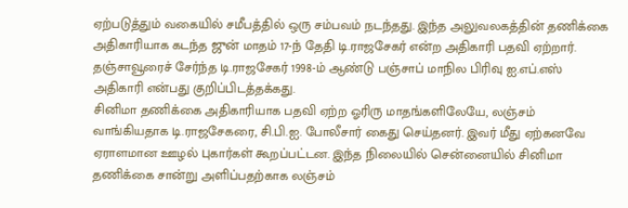ஏற்படுத்தும் வகையில் சமீபத்தில் ஒரு சம்பவம் நடந்தது. இந்த அலுவலகத்தின் தணிக்கை அதிகாரியாக கடந்த ஜுன் மாதம் 17-ந் தேதி டி.ராஜசேகர் என்ற அதிகாரி பதவி ஏற்றார். தஞ்சாவூரைச் சேர்ந்த டி.ராஜசேகர் 1998-ம் ஆண்டு பஞ்சாப் மாநில பிரிவு ஐ.எப்.எஸ் அதிகாரி என்பது குறிப்பிடத்தக்கது.
சினிமா தணிக்கை அதிகாரியாக பதவி ஏற்ற ஓரிரு மாதங்களிலேயே, லஞ்சம் வாங்கியதாக டி.ராஜசேகரை, சி.பி.ஐ. போலீசார் கைது செய்தனர். இவர் மீது ஏற்கனவே ஏராளமான ஊழல் புகார்கள் கூறப்பட்டன. இந்த நிலையில் சென்னையில் சினிமா தணிக்கை சான்று அளிப்பதற்காக லஞ்சம்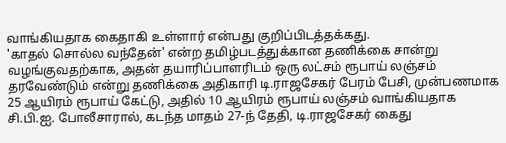வாங்கியதாக கைதாகி உள்ளார் என்பது குறிப்பிடத்தக்கது.
'காதல் சொல்ல வந்தேன்' என்ற தமிழ்படத்துக்கான தணிக்கை சான்று வழங்குவதற்காக, அதன் தயாரிப்பாளரிடம் ஒரு லட்சம் ரூபாய் லஞ்சம் தரவேண்டும் என்று தணிக்கை அதிகாரி டி.ராஜசேகர் பேரம் பேசி, முன்பணமாக 25 ஆயிரம் ரூபாய் கேட்டு, அதில் 10 ஆயிரம் ரூபாய் லஞ்சம் வாங்கியதாக சி.பி.ஐ. போலீசாரால், கடந்த மாதம் 27-ந் தேதி, டி.ராஜசேகர் கைது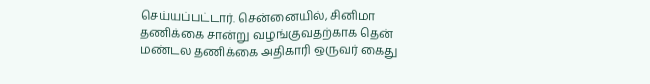செய்யப்பட்டார். சென்னையில், சினிமா தணிக்கை சான்று வழங்குவதற்காக தென் மண்டல தணிக்கை அதிகாரி ஒருவர் கைது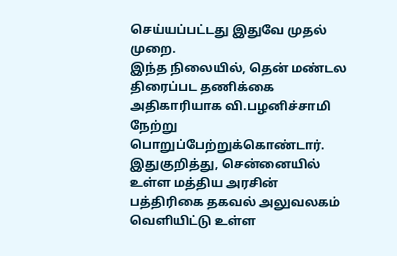செய்யப்பட்டது இதுவே முதல் முறை.
இந்த நிலையில், தென் மண்டல திரைப்பட தணிக்கை அதிகாரியாக வி.பழனிச்சாமி நேற்று பொறுப்பேற்றுக்கொண்டார்.
இதுகுறித்து, சென்னையில் உள்ள மத்திய அரசின் பத்திரிகை தகவல் அலுவலகம் வெளியிட்டு உள்ள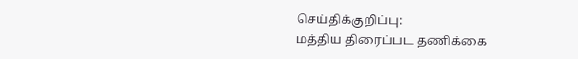செய்திக்குறிப்பு:
மத்திய திரைப்பட தணிக்கை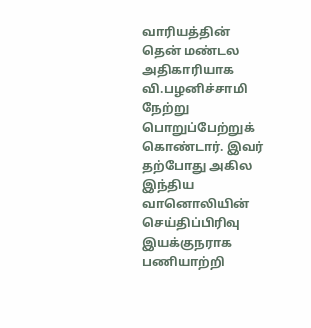வாரியத்தின் தென் மண்டல அதிகாரியாக வி.பழனிச்சாமி நேற்று பொறுப்பேற்றுக் கொண்டார். இவர் தற்போது அகில இந்திய வானொலியின் செய்திப்பிரிவு இயக்குநராக பணியாற்றி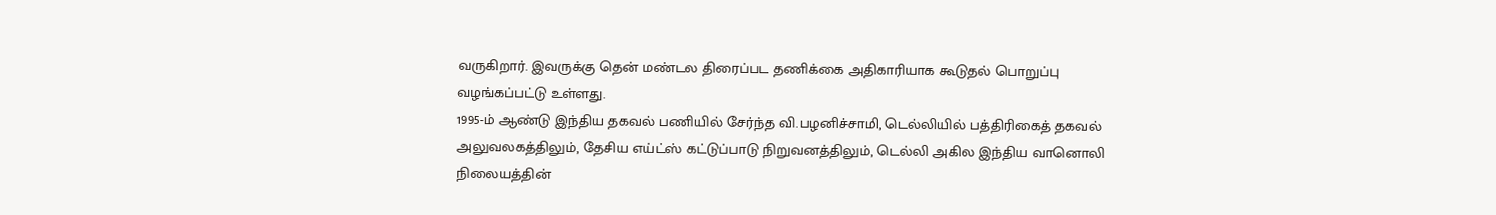வருகிறார். இவருக்கு தென் மண்டல திரைப்பட தணிக்கை அதிகாரியாக கூடுதல் பொறுப்பு வழங்கப்பட்டு உள்ளது.
1995-ம் ஆண்டு இந்திய தகவல் பணியில் சேர்ந்த வி.பழனிச்சாமி, டெல்லியில் பத்திரிகைத் தகவல் அலுவலகத்திலும், தேசிய எய்ட்ஸ் கட்டுப்பாடு நிறுவனத்திலும், டெல்லி அகில இந்திய வானொலி நிலையத்தின்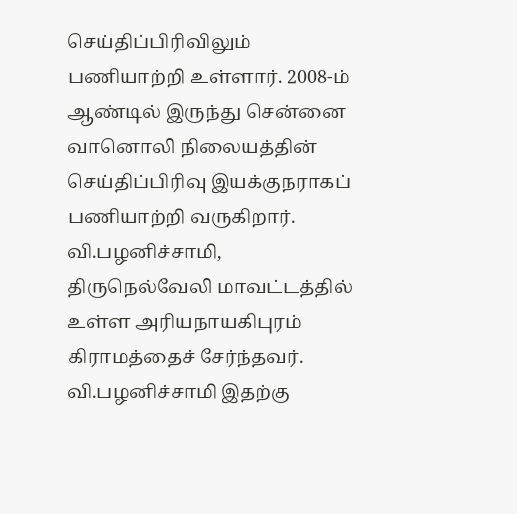செய்திப்பிரிவிலும் பணியாற்றி உள்ளார். 2008-ம் ஆண்டில் இருந்து சென்னை வானொலி நிலையத்தின் செய்திப்பிரிவு இயக்குநராகப் பணியாற்றி வருகிறார். வி.பழனிச்சாமி, திருநெல்வேலி மாவட்டத்தில் உள்ள அரியநாயகிபுரம் கிராமத்தைச் சேர்ந்தவர்.
வி.பழனிச்சாமி இதற்கு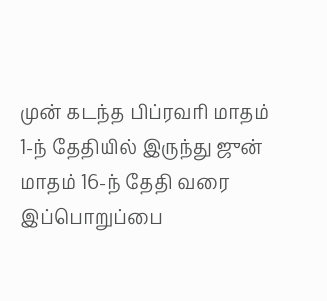முன் கடந்த பிப்ரவரி மாதம் 1-ந் தேதியில் இருந்து ஜுன் மாதம் 16-ந் தேதி வரை இப்பொறுப்பை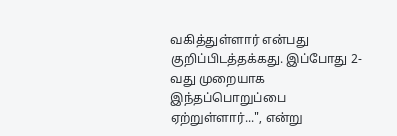வகித்துள்ளார் என்பது குறிப்பிடத்தக்கது. இப்போது 2-வது முறையாக இந்தப்பொறுப்பை ஏற்றுள்ளார்...", என்று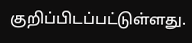குறிப்பிடப்பட்டுள்ளது.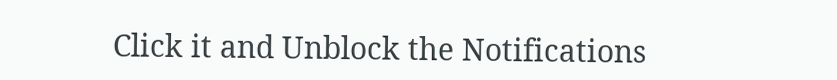Click it and Unblock the Notifications